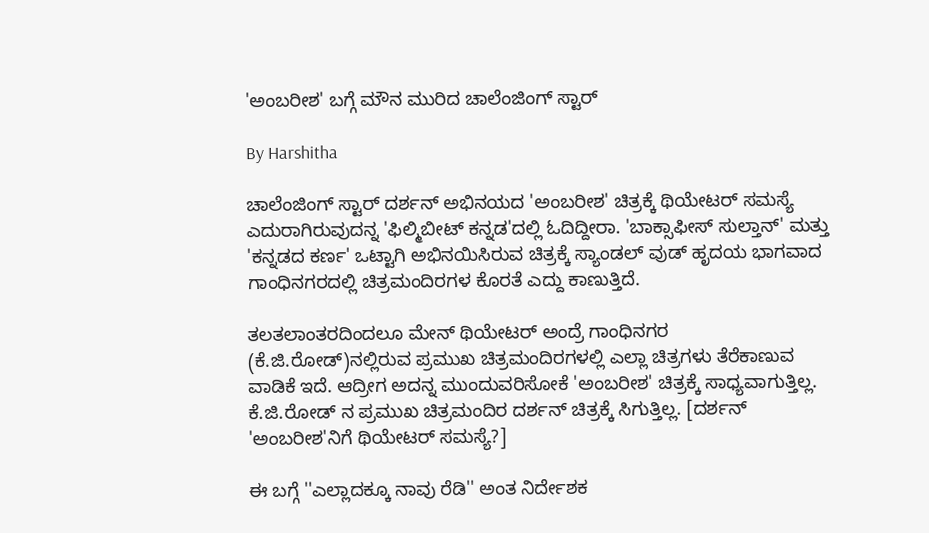'ಅಂಬರೀಶ' ಬಗ್ಗೆ ಮೌನ ಮುರಿದ ಚಾಲೆಂಜಿಂಗ್ ಸ್ಟಾರ್

By Harshitha

ಚಾಲೆಂಜಿಂಗ್ ಸ್ಟಾರ್ ದರ್ಶನ್ ಅಭಿನಯದ 'ಅಂಬರೀಶ' ಚಿತ್ರಕ್ಕೆ ಥಿಯೇಟರ್ ಸಮಸ್ಯೆ ಎದುರಾಗಿರುವುದನ್ನ 'ಫಿಲ್ಮಿಬೀಟ್ ಕನ್ನಡ'ದಲ್ಲಿ ಓದಿದ್ದೀರಾ. 'ಬಾಕ್ಸಾಫೀಸ್ ಸುಲ್ತಾನ್' ಮತ್ತು 'ಕನ್ನಡದ ಕರ್ಣ' ಒಟ್ಟಾಗಿ ಅಭಿನಯಿಸಿರುವ ಚಿತ್ರಕ್ಕೆ ಸ್ಯಾಂಡಲ್ ವುಡ್ ಹೃದಯ ಭಾಗವಾದ ಗಾಂಧಿನಗರದಲ್ಲಿ ಚಿತ್ರಮಂದಿರಗಳ ಕೊರತೆ ಎದ್ದು ಕಾಣುತ್ತಿದೆ.

ತಲತಲಾಂತರದಿಂದಲೂ ಮೇನ್ ಥಿಯೇಟರ್ ಅಂದ್ರೆ ಗಾಂಧಿನಗರ (ಕೆ.ಜಿ.ರೋಡ್)ನಲ್ಲಿರುವ ಪ್ರಮುಖ ಚಿತ್ರಮಂದಿರಗಳಲ್ಲಿ ಎಲ್ಲಾ ಚಿತ್ರಗಳು ತೆರೆಕಾಣುವ ವಾಡಿಕೆ ಇದೆ. ಆದ್ರೀಗ ಅದನ್ನ ಮುಂದುವರಿಸೋಕೆ 'ಅಂಬರೀಶ' ಚಿತ್ರಕ್ಕೆ ಸಾಧ್ಯವಾಗುತ್ತಿಲ್ಲ. ಕೆ.ಜಿ.ರೋಡ್ ನ ಪ್ರಮುಖ ಚಿತ್ರಮಂದಿರ ದರ್ಶನ್ ಚಿತ್ರಕ್ಕೆ ಸಿಗುತ್ತಿಲ್ಲ. [ದರ್ಶನ್ 'ಅಂಬರೀಶ'ನಿಗೆ ಥಿಯೇಟರ್ ಸಮಸ್ಯೆ?]

ಈ ಬಗ್ಗೆ ''ಎಲ್ಲಾದಕ್ಕೂ ನಾವು ರೆಡಿ'' ಅಂತ ನಿರ್ದೇಶಕ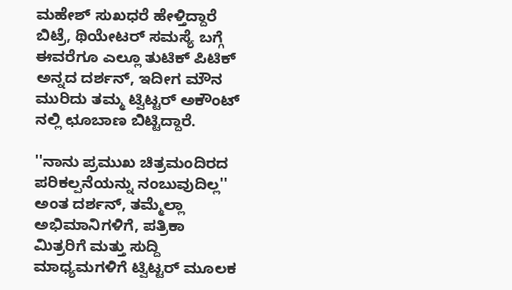ಮಹೇಶ್ ಸುಖಧರೆ ಹೇಳ್ತಿದ್ದಾರೆ ಬಿಟ್ರೆ, ಥಿಯೇಟರ್ ಸಮಸ್ಯೆ ಬಗ್ಗೆ ಈವರೆಗೂ ಎಲ್ಲೂ ತುಟಿಕ್ ಪಿಟಿಕ್ ಅನ್ನದ ದರ್ಶನ್, ಇದೀಗ ಮೌನ ಮುರಿದು ತಮ್ಮ ಟ್ವಿಟ್ಟರ್ ಅಕೌಂಟ್ ನಲ್ಲಿ ಛೂಬಾಣ ಬಿಟ್ಟಿದ್ದಾರೆ.

''ನಾನು ಪ್ರಮುಖ ಚಿತ್ರಮಂದಿರದ ಪರಿಕಲ್ಪನೆಯನ್ನು ನಂಬುವುದಿಲ್ಲ'' ಅಂತ ದರ್ಶನ್, ತಮ್ಮೆಲ್ಲಾ ಅಭಿಮಾನಿಗಳಿಗೆ, ಪತ್ರಿಕಾ ಮಿತ್ರರಿಗೆ ಮತ್ತು ಸುದ್ದಿ ಮಾಧ್ಯಮಗಳಿಗೆ ಟ್ವಿಟ್ಟರ್ ಮೂಲಕ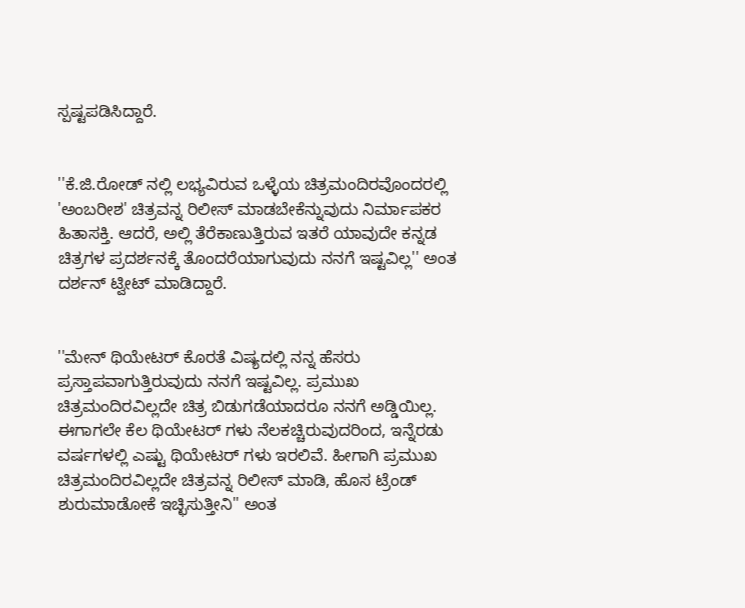ಸ್ಪಷ್ಟಪಡಿಸಿದ್ದಾರೆ.


''ಕೆ.ಜಿ.ರೋಡ್ ನಲ್ಲಿ ಲಭ್ಯವಿರುವ ಒಳ್ಳೆಯ ಚಿತ್ರಮಂದಿರವೊಂದರಲ್ಲಿ 'ಅಂಬರೀಶ' ಚಿತ್ರವನ್ನ ರಿಲೀಸ್ ಮಾಡಬೇಕೆನ್ನುವುದು ನಿರ್ಮಾಪಕರ ಹಿತಾಸಕ್ತಿ. ಆದರೆ, ಅಲ್ಲಿ ತೆರೆಕಾಣುತ್ತಿರುವ ಇತರೆ ಯಾವುದೇ ಕನ್ನಡ ಚಿತ್ರಗಳ ಪ್ರದರ್ಶನಕ್ಕೆ ತೊಂದರೆಯಾಗುವುದು ನನಗೆ ಇಷ್ಟವಿಲ್ಲ'' ಅಂತ ದರ್ಶನ್ ಟ್ವೀಟ್ ಮಾಡಿದ್ದಾರೆ.


''ಮೇನ್ ಥಿಯೇಟರ್ ಕೊರತೆ ವಿಷ್ಯದಲ್ಲಿ ನನ್ನ ಹೆಸರು ಪ್ರಸ್ತಾಪವಾಗುತ್ತಿರುವುದು ನನಗೆ ಇಷ್ಟವಿಲ್ಲ. ಪ್ರಮುಖ ಚಿತ್ರಮಂದಿರವಿಲ್ಲದೇ ಚಿತ್ರ ಬಿಡುಗಡೆಯಾದರೂ ನನಗೆ ಅಡ್ಡಿಯಿಲ್ಲ. ಈಗಾಗಲೇ ಕೆಲ ಥಿಯೇಟರ್ ಗಳು ನೆಲಕಚ್ಚಿರುವುದರಿಂದ, ಇನ್ನೆರಡು ವರ್ಷಗಳಲ್ಲಿ ಎಷ್ಟು ಥಿಯೇಟರ್ ಗಳು ಇರಲಿವೆ. ಹೀಗಾಗಿ ಪ್ರಮುಖ ಚಿತ್ರಮಂದಿರವಿಲ್ಲದೇ ಚಿತ್ರವನ್ನ ರಿಲೀಸ್ ಮಾಡಿ, ಹೊಸ ಟ್ರೆಂಡ್ ಶುರುಮಾಡೋಕೆ ಇಚ್ಛಿಸುತ್ತೀನಿ'' ಅಂತ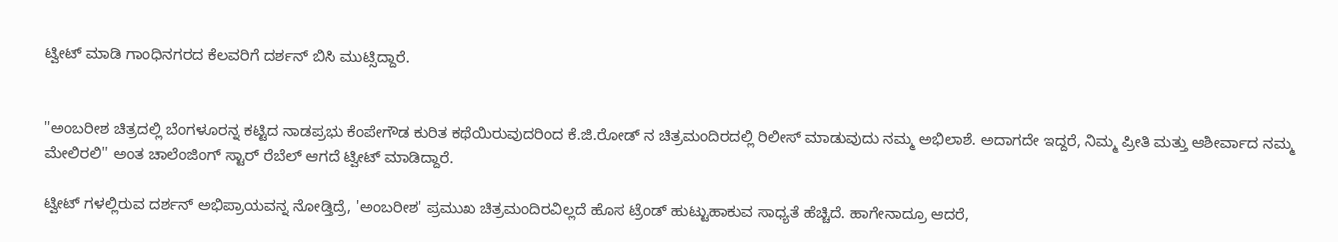ಟ್ವೀಟ್ ಮಾಡಿ ಗಾಂಧಿನಗರದ ಕೆಲವರಿಗೆ ದರ್ಶನ್ ಬಿಸಿ ಮುಟ್ಸಿದ್ದಾರೆ.


''ಅಂಬರೀಶ ಚಿತ್ರದಲ್ಲಿ ಬೆಂಗಳೂರನ್ನ ಕಟ್ಟಿದ ನಾಡಪ್ರಭು ಕೆಂಪೇಗೌಡ ಕುರಿತ ಕಥೆಯಿರುವುದರಿಂದ ಕೆ.ಜಿ.ರೋಡ್ ನ ಚಿತ್ರಮಂದಿರದಲ್ಲಿ ರಿಲೀಸ್ ಮಾಡುವುದು ನಮ್ಮ ಅಭಿಲಾಶೆ. ಅದಾಗದೇ ಇದ್ದರೆ, ನಿಮ್ಮ ಪ್ರೀತಿ ಮತ್ತು ಆಶೀರ್ವಾದ ನಮ್ಮ ಮೇಲಿರಲಿ'' ಅಂತ ಚಾಲೆಂಜಿಂಗ್ ಸ್ಟಾರ್ ರೆಬೆಲ್ ಆಗದೆ ಟ್ವೀಟ್ ಮಾಡಿದ್ದಾರೆ.

ಟ್ವೀಟ್ ಗಳಲ್ಲಿರುವ ದರ್ಶನ್ ಅಭಿಪ್ರಾಯವನ್ನ ನೋಡ್ತಿದ್ರೆ, 'ಅಂಬರೀಶ' ಪ್ರಮುಖ ಚಿತ್ರಮಂದಿರವಿಲ್ಲದೆ ಹೊಸ ಟ್ರೆಂಡ್ ಹುಟ್ಟುಹಾಕುವ ಸಾಧ್ಯತೆ ಹೆಚ್ಚಿದೆ. ಹಾಗೇನಾದ್ರೂ ಆದರೆ,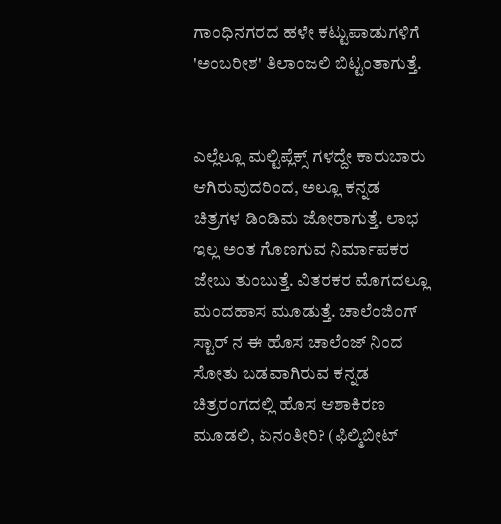ಗಾಂಧಿನಗರದ ಹಳೇ ಕಟ್ಟುಪಾಡುಗಳಿಗೆ 'ಅಂಬರೀಶ' ತಿಲಾಂಜಲಿ ಬಿಟ್ಟಂತಾಗುತ್ತೆ.


ಎಲ್ಲೆಲ್ಲೂ ಮಲ್ಟಿಪ್ಲೆಕ್ಸ್ ಗಳದ್ದೇ ಕಾರುಬಾರು ಆಗಿರುವುದರಿಂದ, ಅಲ್ಲೂ ಕನ್ನಡ ಚಿತ್ರಗಳ ಡಿಂಡಿಮ ಜೋರಾಗುತ್ತೆ. ಲಾಭ ಇಲ್ಲ ಅಂತ ಗೊಣಗುವ ನಿರ್ಮಾಪಕರ ಜೇಬು ತುಂಬುತ್ತೆ. ವಿತರಕರ ಮೊಗದಲ್ಲೂ ಮಂದಹಾಸ ಮೂಡುತ್ತೆ. ಚಾಲೆಂಜಿಂಗ್ ಸ್ಟಾರ್ ನ ಈ ಹೊಸ ಚಾಲೆಂಜ್ ನಿಂದ ಸೋತು ಬಡವಾಗಿರುವ ಕನ್ನಡ ಚಿತ್ರರಂಗದಲ್ಲಿ ಹೊಸ ಆಶಾಕಿರಣ ಮೂಡಲಿ, ಏನಂತೀರಿ? (ಫಿಲ್ಮಿಬೀಟ್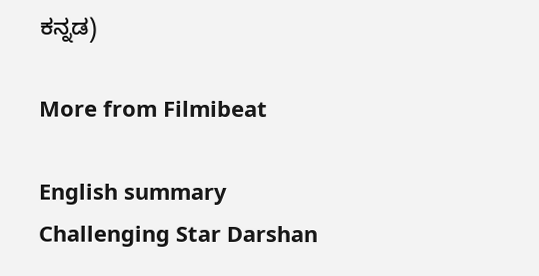ಕನ್ನಡ)

More from Filmibeat

English summary
Challenging Star Darshan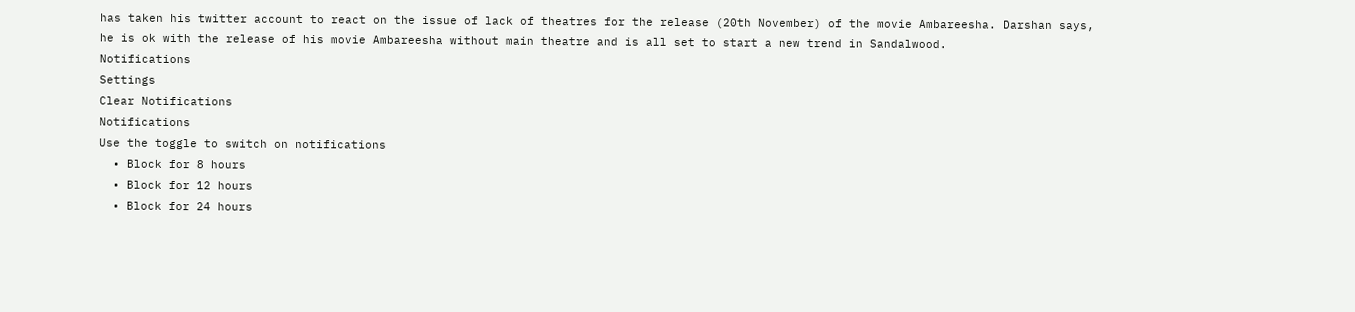has taken his twitter account to react on the issue of lack of theatres for the release (20th November) of the movie Ambareesha. Darshan says, he is ok with the release of his movie Ambareesha without main theatre and is all set to start a new trend in Sandalwood.
Notifications
Settings
Clear Notifications
Notifications
Use the toggle to switch on notifications
  • Block for 8 hours
  • Block for 12 hours
  • Block for 24 hours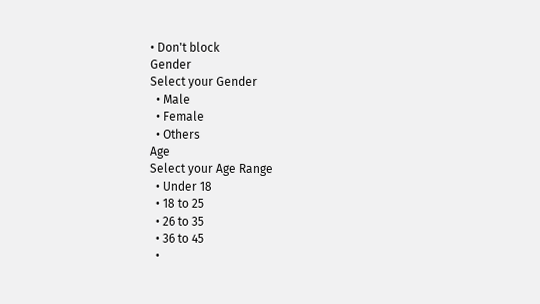• Don't block
Gender
Select your Gender
  • Male
  • Female
  • Others
Age
Select your Age Range
  • Under 18
  • 18 to 25
  • 26 to 35
  • 36 to 45
  •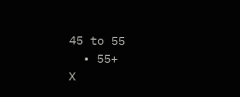45 to 55
  • 55+
X